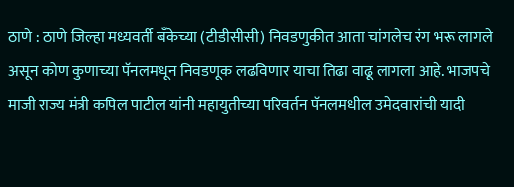ठाणे : ठाणे जिल्हा मध्यवर्ती बँकेच्या (टीडीसीसी) निवडणुकीत आता चांगलेच रंग भरू लागले असून कोण कुणाच्या पॅनलमधून निवडणूक लढविणार याचा तिढा वाढू लागला आहे. भाजपचे माजी राज्य मंत्री कपिल पाटील यांनी महायुतीच्या परिवर्तन पॅनलमधील उमेदवारांची यादी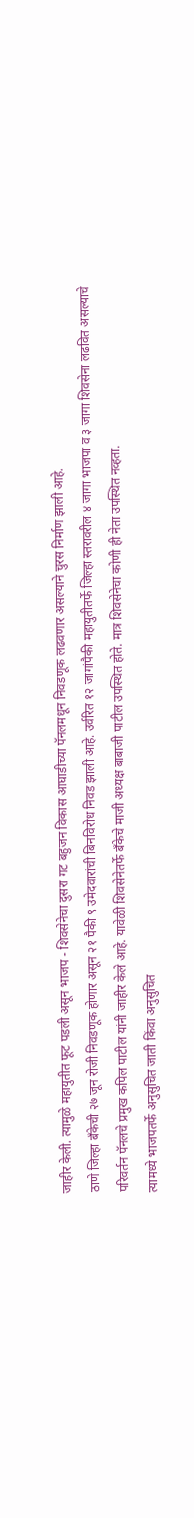जाहीर केली. त्यामुळे महायुतीत फूट पडली असून भाजप - शिवसेनेचा दुसरा गट बहुजन विकास आघाडीच्या पॅनलमधून निवडणूक लढवणार असल्याने चुरस निर्माण झाली आहे.
ठाणे जिल्हा बँकेची २७ जून रोजी निवडणूक होणार असून २१ पैकी ९ उमेदवारांची बिनविरोध निवड झाली आहे. उर्वरित १२ जागांपैकी महायुतीतर्फे जिल्हा स्तरावरील ४ जागा भाजपा व ३ जागा शिवसेना लढवित असल्याचे परिवर्तन पॅनलचे प्रमुख कपिल पाटील यांनी जाहीर केले आहे. यावेळी शिवसेनेतर्फे बँकेचे माजी अध्यक्ष बाबाजी पाटील उपस्थित होते. मात्र शिवसेनेचा कोणी ही नेता उपस्थित नव्हता.
त्यामध्ये भाजपतर्फे अनुसुचित जाती किंवा अनुसुचित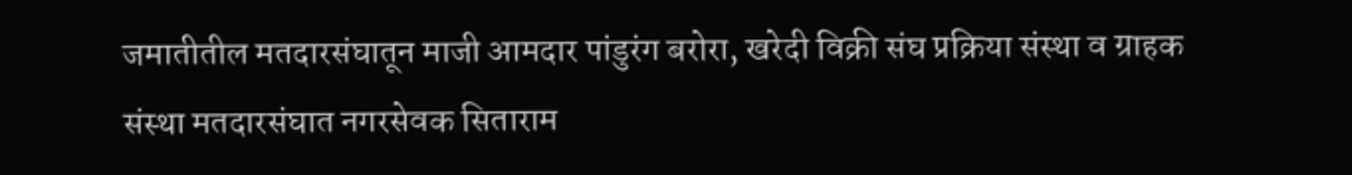जमातीतील मतदारसंघातून माजी आमदार पांडुरंग बरोरा, खरेदी विक्री संघ प्रक्रिया संस्था व ग्राहक संस्था मतदारसंघात नगरसेवक सिताराम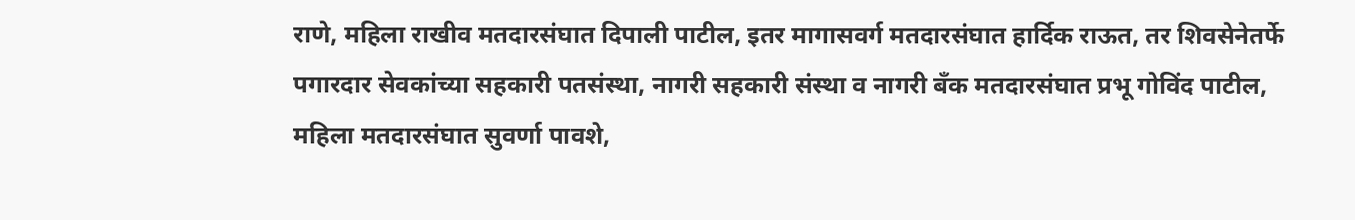राणे, महिला राखीव मतदारसंघात दिपाली पाटील, इतर मागासवर्ग मतदारसंघात हार्दिक राऊत, तर शिवसेनेतर्फे पगारदार सेवकांच्या सहकारी पतसंस्था, नागरी सहकारी संस्था व नागरी बँक मतदारसंघात प्रभू गोविंद पाटील, महिला मतदारसंघात सुवर्णा पावशे,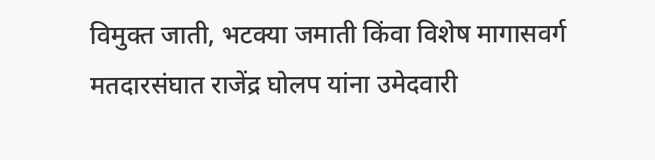विमुक्त जाती, भटक्या जमाती किंवा विशेष मागासवर्ग मतदारसंघात राजेंद्र घोलप यांना उमेदवारी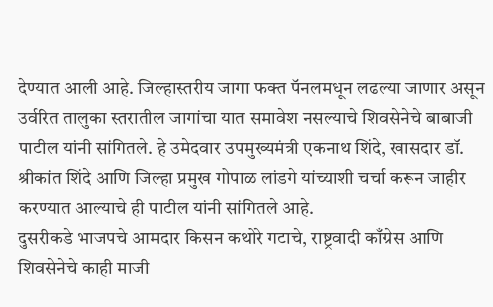देण्यात आली आहे. जिल्हास्तरीय जागा फक्त पॅनलमधून लढल्या जाणार असून उर्वरित तालुका स्तरातील जागांचा यात समावेश नसल्याचे शिवसेनेचे बाबाजी पाटील यांनी सांगितले. हे उमेदवार उपमुख्यमंत्री एकनाथ शिंदे, खासदार डॉ. श्रीकांत शिंदे आणि जिल्हा प्रमुख गोपाळ लांडगे यांच्याशी चर्चा करून जाहीर करण्यात आल्याचे ही पाटील यांनी सांगितले आहे.
दुसरीकडे भाजपचे आमदार किसन कथोरे गटाचे, राष्ट्रवादी काँग्रेस आणि शिवसेनेचे काही माजी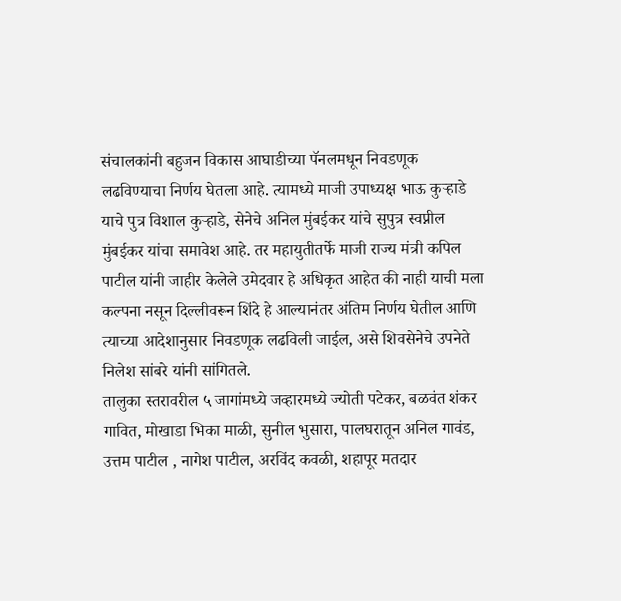संचालकांनी बहुजन विकास आघाडीच्या पॅनलमधून निवडणूक लढविण्याचा निर्णय घेतला आहे. त्यामध्ये माजी उपाध्यक्ष भाऊ कुऱ्हाडे याचे पुत्र विशाल कुऱ्हाडे, सेनेचे अनिल मुंबईकर यांचे सुपुत्र स्वप्नील मुंबईकर यांचा समावेश आहे. तर महायुतीतर्फे माजी राज्य मंत्री कपिल पाटील यांनी जाहीर केलेले उमेदवार हे अधिकृत आहेत की नाही याची मला कल्पना नसून दिल्लीवरून शिंदे हे आल्यानंतर अंतिम निर्णय घेतील आणि त्याच्या आदेशानुसार निवडणूक लढविली जाईल, असे शिवसेनेचे उपनेते निलेश सांबरे यांनी सांगितले.
तालुका स्तरावरील ५ जागांमध्ये जव्हारमध्ये ज्योती पटेकर, बळवंत शंकर गावित, मोखाडा भिका माळी, सुनील भुसारा, पालघरातून अनिल गावंड, उत्तम पाटील , नागेश पाटील, अरविंद कवळी, शहापूर मतदार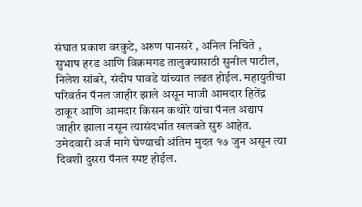संघात प्रकाश वरकुटे, अरुण पानसरे , अनिल निचिते , सुभाष हरड आणि विक्रमगड तालुक्यासाठी सुनील पाटील, निलेश सांबरे, संदीप पावडे यांच्यात लढत होईल. महायुतीचा परिवर्तन पॅनल जाहीर झाले असून माजी आमदार हितेंद्र ठाकूर आणि आमदार किसन कथोरे यांचा पॅनल अद्याप जाहीर झाला नसून त्यासंदर्भात खलबते सुरु आहेत. उमेदवारी अर्ज मागे घेण्याची अंतिम मुदत १७ जुन असून त्या दिवशी दुसरा पॅनल स्पष्ट होईल.